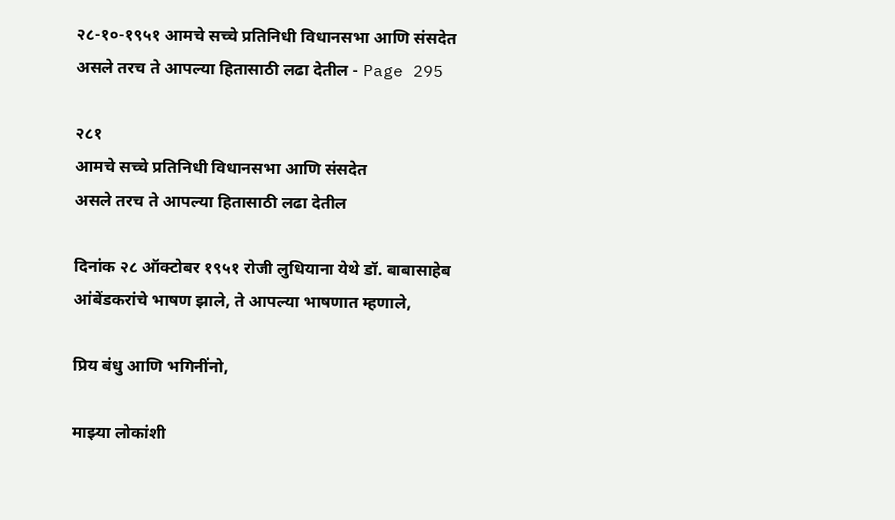२८-१०-१९५१ आमचे सच्चे प्रतिनिधी विधानसभा आणि संसदेत असले तरच ते आपल्या हितासाठी लढा देतील - Page 295

२८१
आमचे सच्चे प्रतिनिधी विधानसभा आणि संसदेत
असले तरच ते आपल्या हितासाठी लढा देतील

दिनांक २८ ऑक्टोबर १९५१ रोजी लुधियाना येथे डॉ. बाबासाहेब आंबेंडकरांचे भाषण झाले, ते आपल्या भाषणात म्हणाले,

प्रिय बंधु आणि भगिनींनो,

माझ्या लोकांशी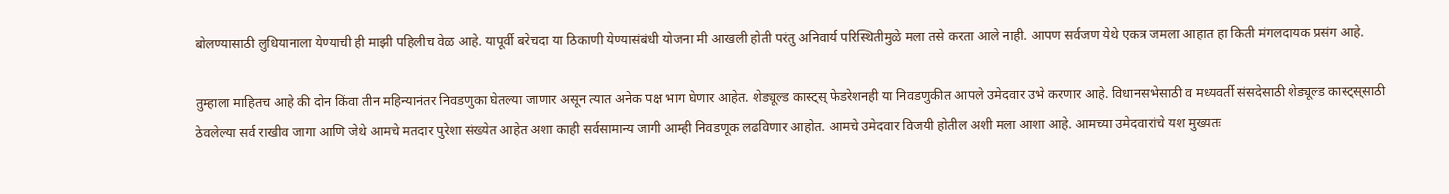बोलण्यासाठी लुधियानाला येण्याची ही माझी पहिलीच वेळ आहे. यापूर्वी बरेचदा या ठिकाणी येण्यासंबंधी योजना मी आखली होती परंतु अनिवार्य परिस्थितीमुळे मला तसे करता आले नाही. आपण सर्वजण येथे एकत्र जमला आहात हा किती मंगलदायक प्रसंग आहे.

तुम्हाला माहितच आहे की दोन किंवा तीन महिन्यानंतर निवडणुका घेतल्या जाणार असून त्यात अनेक पक्ष भाग घेणार आहेत. शेड्यूल्ड कास्ट्स्‌ फेडरेशनही या निवडणुकीत आपले उमेदवार उभे करणार आहे. विधानसभेसाठी व मध्यवर्ती संसदेसाठी शेड्यूल्ड कास्ट्स्‌साठी ठेवलेल्या सर्व राखीव जागा आणि जेथे आमचे मतदार पुरेशा संख्येत आहेत अशा काही सर्वसामान्य जागी आम्ही निवडणूक लढविणार आहोत. आमचे उमेदवार विजयी होतील अशी मला आशा आहे. आमच्या उमेदवारांचे यश मुख्यतः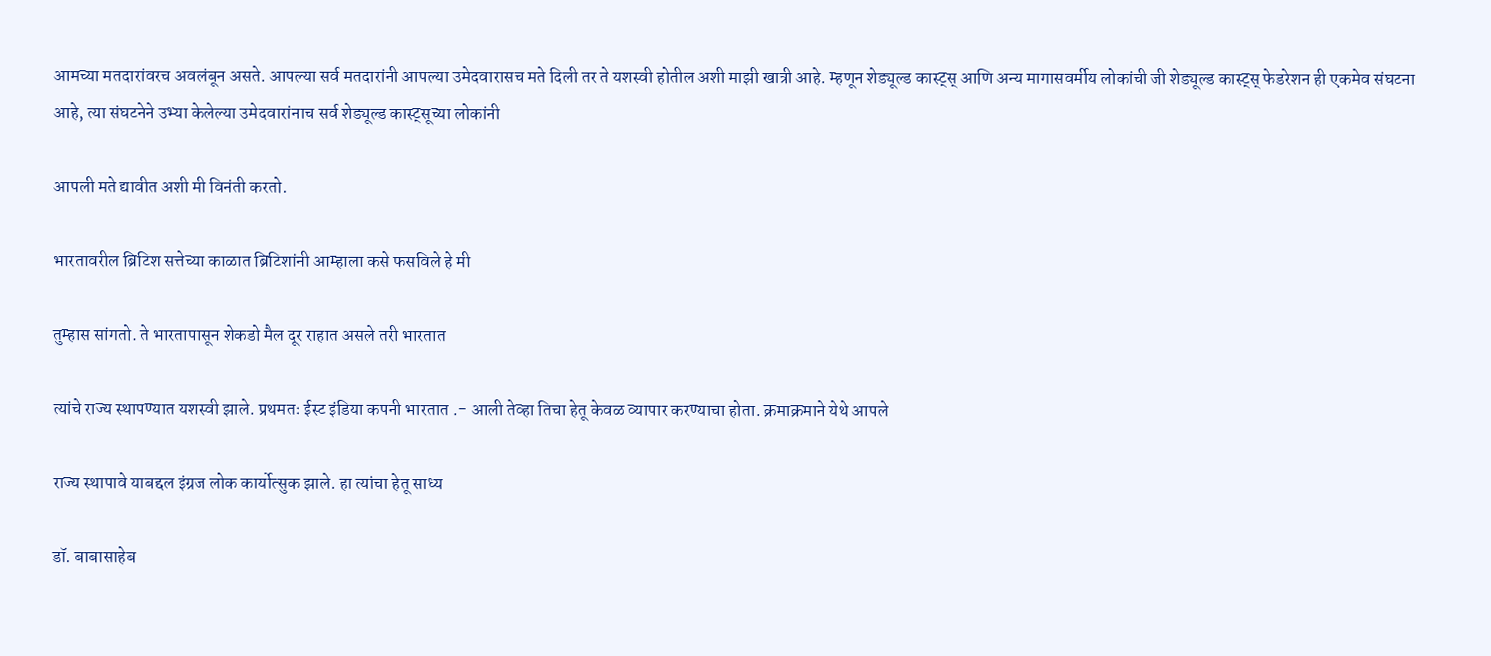आमच्या मतदारांवरच अवलंबून असते. आपल्या सर्व मतदारांनी आपल्या उमेदवारासच मते दिली तर ते यशस्वी होतील अशी माझी खात्री आहे. म्हणून शेड्यूल्ड कास्ट्स्‌ आणि अन्य मागासवर्मीय लोकांची जी शेड्यूल्ड कास्ट्स्‌ फेडरेशन ही एकमेव संघटना आहे, त्या संघटनेने उभ्या केलेल्या उमेदवारांनाच सर्व शेड्यूल्ड कास्ट्सूच्या लोकांनी

आपली मते द्यावीत अशी मी विनंती करतो.

भारतावरील ब्रिटिश सत्तेच्या काळात ब्रिटिशांनी आम्हाला कसे फसविले हे मी

तुम्हास सांगतो. ते भारतापासून शेकडो मैल दूर राहात असले तरी भारतात

त्यांचे राज्य स्थापण्यात यशस्वी झाले. प्रथमतः ईस्ट इंडिया कपनी भारतात .- आली तेव्हा तिचा हेतू केवळ व्यापार करण्याचा होता. क्रमाक्रमाने येथे आपले

राज्य स्थापावे याबद्दल इंग्रज लोक कार्योत्सुक झाले. हा त्यांचा हेतू साध्य

डॉ. बाबासाहेब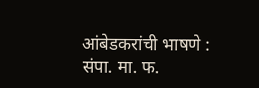आंबेडकरांची भाषणे : संपा. मा. फ.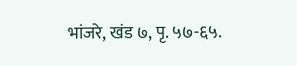भांजरे, खंड ७, पृ. ५७-६५.